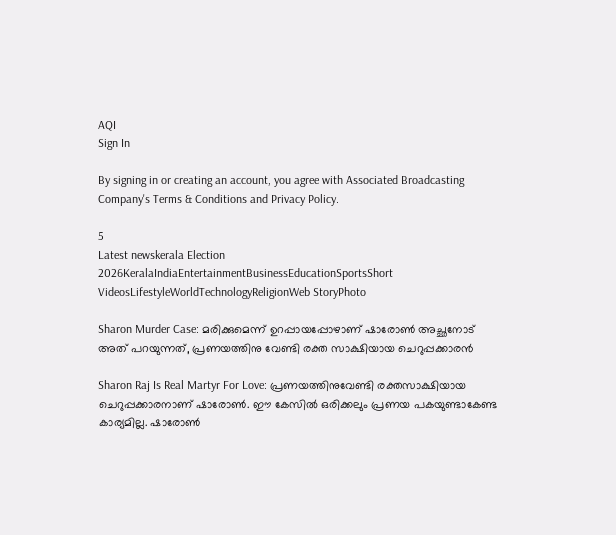AQI
Sign In

By signing in or creating an account, you agree with Associated Broadcasting Company's Terms & Conditions and Privacy Policy.

5
Latest newskerala Election 2026KeralaIndiaEntertainmentBusinessEducationSportsShort VideosLifestyleWorldTechnologyReligionWeb StoryPhoto

Sharon Murder Case: മരിക്കുമെന്ന് ഉറപ്പായപ്പോഴാണ് ഷാരോൺ അച്ഛനോട് അത് പറയുന്നത്, പ്രണയത്തിനു വേണ്ടി രക്ത സാക്ഷിയായ ചെറുപ്പക്കാരൻ

Sharon Raj Is Real Martyr For Love: പ്രണയത്തിനുവേണ്ടി രക്തസാക്ഷിയായ ചെറുപ്പക്കാരനാണ് ഷാരോൺ. ഈ കേസിൽ ഒരിക്കലും പ്രണയ പകയുണ്ടാകേണ്ട കാര്യമില്ല. ഷാരോൺ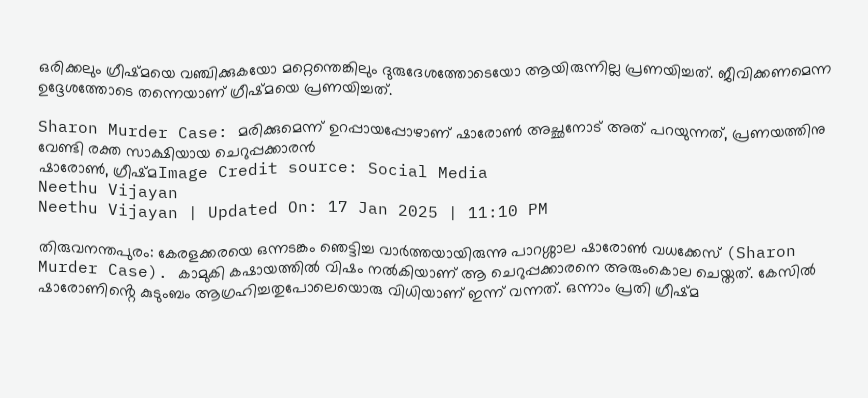ഒരിക്കലും ഗ്രീഷ്മയെ വഞ്ചിക്കുകയോ മറ്റെന്തെങ്കിലും ദുരുദേശത്തോടെയോ ആയിരുന്നില്ല പ്രണയിച്ചത്. ജീവിക്കണമെന്ന ഉദ്ദേശത്തോടെ തന്നെയാണ് ഗ്രീഷ്മയെ പ്രണയിച്ചത്.

Sharon Murder Case: മരിക്കുമെന്ന് ഉറപ്പായപ്പോഴാണ് ഷാരോൺ അച്ഛനോട് അത് പറയുന്നത്, പ്രണയത്തിനു വേണ്ടി രക്ത സാക്ഷിയായ ചെറുപ്പക്കാരൻ
ഷാരോൺ, ഗ്രീഷ്മImage Credit source: Social Media
Neethu Vijayan
Neethu Vijayan | Updated On: 17 Jan 2025 | 11:10 PM

തിരുവനന്തപുരം: കേരളക്കരയെ ഒന്നടങ്കം ഞെട്ടിച്ച വാർത്തയായിരുന്നു പാറശ്ശാല ഷാരോൺ വധക്കേസ് (Sharon Murder Case). കാമുകി കഷായത്തിൽ വിഷം നൽകിയാണ് ആ ചെറുപ്പക്കാരനെ അരുംകൊല ചെയ്തത്. കേസിൽ ഷാരോണിൻ്റെ കുടുംബം ആഗ്രഹിച്ചതുപോലെയൊരു വിധിയാണ് ഇന്ന് വന്നത്. ഒന്നാം പ്രതി ഗ്രീഷ്മ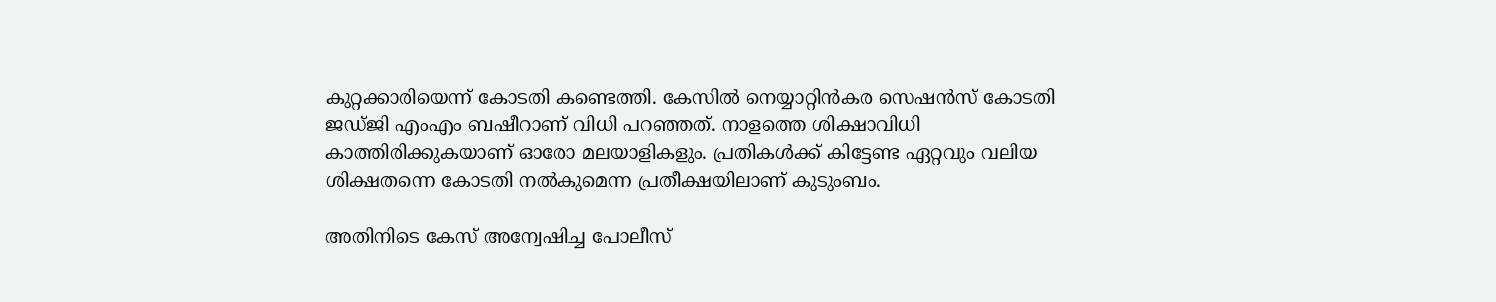കുറ്റക്കാരിയെന്ന് കോടതി കണ്ടെത്തി. കേസിൽ നെയ്യാറ്റിൻകര സെഷൻസ് കോടതി ജഡ്ജി എംഎം ബഷീറാണ് വിധി പറഞ്ഞത്. നാളത്തെ ശിക്ഷാവിധി കാത്തിരിക്കുകയാണ് ഓരോ മലയാളികളും. പ്രതികൾക്ക് കിട്ടേണ്ട ഏറ്റവും വലിയ ശിക്ഷതന്നെ കോടതി നൽകുമെന്ന പ്രതീക്ഷയിലാണ് കുടുംബം.

അതിനിടെ കേസ് അന്വേഷിച്ച പോലീസ്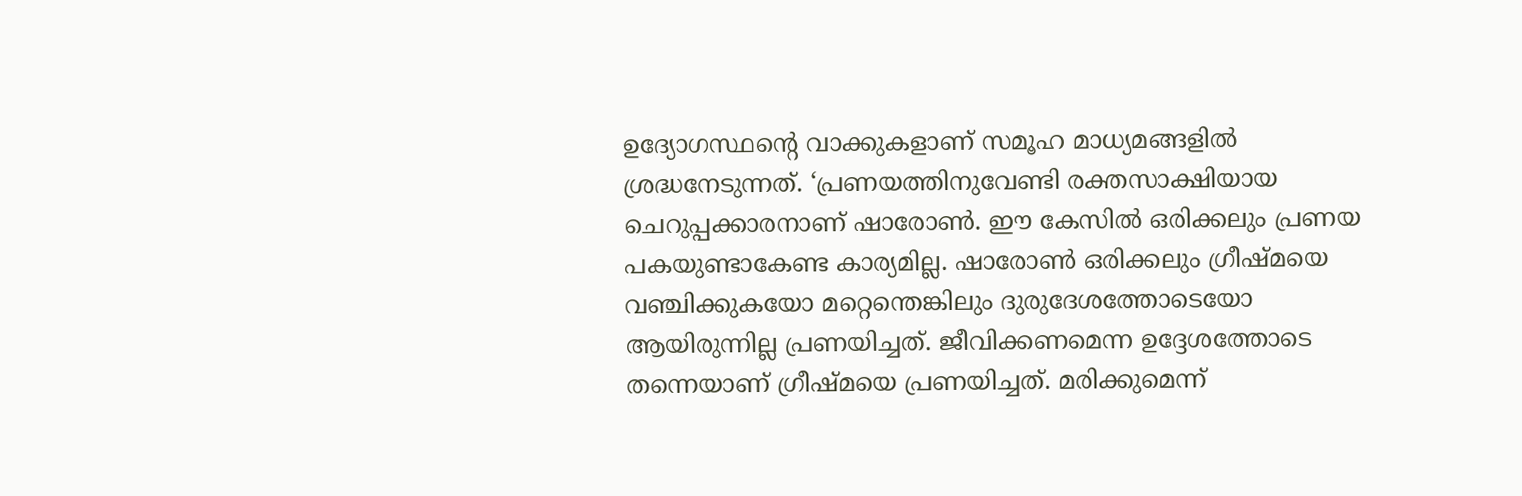ഉദ്യോഗസ്ഥൻ്റെ വാക്കുകളാണ് സമൂഹ മാധ്യമങ്ങളിൽ ശ്രദ്ധനേടുന്നത്. ‘പ്രണയത്തിനുവേണ്ടി രക്തസാക്ഷിയായ ചെറുപ്പക്കാരനാണ് ഷാരോൺ. ഈ കേസിൽ ഒരിക്കലും പ്രണയ പകയുണ്ടാകേണ്ട കാര്യമില്ല. ഷാരോൺ ഒരിക്കലും ഗ്രീഷ്മയെ വഞ്ചിക്കുകയോ മറ്റെന്തെങ്കിലും ദുരുദേശത്തോടെയോ ആയിരുന്നില്ല പ്രണയിച്ചത്. ജീവിക്കണമെന്ന ഉദ്ദേശത്തോടെ തന്നെയാണ് ഗ്രീഷ്മയെ പ്രണയിച്ചത്. മരിക്കുമെന്ന്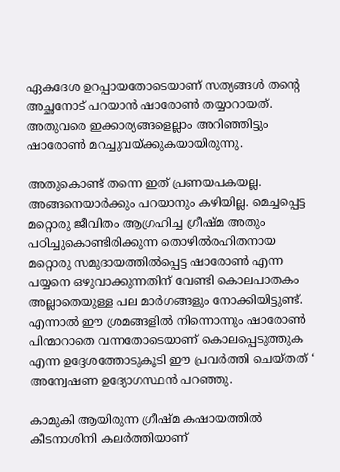ഏകദേശ ഉറപ്പായതോടെയാണ് സത്യങ്ങൾ തൻ്റെ അച്ഛനോട് പറയാൻ ഷാരോൺ തയ്യാറായത്. അതുവരെ ഇക്കാര്യങ്ങളെല്ലാം അറിഞ്ഞിട്ടും ഷാരോൺ മറച്ചുവയ്ക്കുകയായിരുന്നു.

അതുകൊണ്ട് തന്നെ ഇത് പ്രണയപകയല്ല. അങ്ങനെയാർക്കും പറയാനും കഴിയില്ല. മെച്ചപ്പെട്ട മറ്റൊരു ജീവിതം ആഗ്രഹിച്ച ഗ്രീഷ്മ അതും പഠിച്ചുകൊണ്ടിരിക്കുന്ന തൊഴിൽരഹിതനായ മറ്റൊരു സമുദായത്തിൽപ്പെട്ട ഷാരോൺ എന്ന പയ്യനെ ഒഴുവാക്കുന്നതിന് വേണ്ടി കൊലപാതകം അല്ലാതെയുള്ള പല മാർഗങ്ങളും നോക്കിയിട്ടുണ്ട്. എന്നാൽ ഈ ശ്രമങ്ങളിൽ നിന്നൊന്നും ഷാരോൺ പിന്മാറാതെ വന്നതോടെയാണ് കൊലപ്പെടുത്തുക എന്ന ഉദ്ദേശത്തോടുകൂടി ഈ പ്രവർത്തി ചെയ്തത് ‘ അന്വേഷണ ഉദ്യോഗസ്ഥൻ പറഞ്ഞു.

കാമുകി ആയിരുന്ന ഗ്രീഷ്മ കഷായത്തിൽ കീടനാശിനി കലർത്തിയാണ്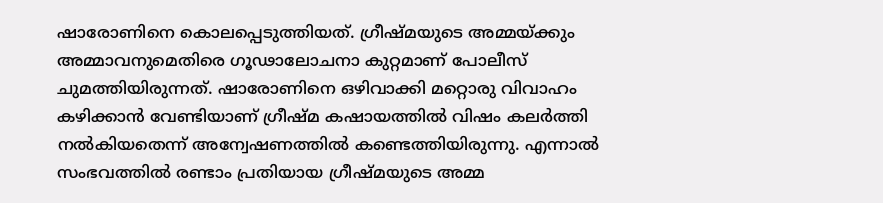ഷാരോണിനെ കൊലപ്പെടുത്തിയത്. ഗ്രീഷ്മയുടെ അമ്മയ്ക്കും അമ്മാവനുമെതിരെ ഗൂഢാലോചനാ കുറ്റമാണ് പോലീസ് ചുമത്തിയിരുന്നത്. ഷാരോണിനെ ഒഴിവാക്കി മറ്റൊരു വിവാഹം കഴിക്കാൻ വേണ്ടിയാണ് ഗ്രീഷ്മ കഷായത്തിൽ വിഷം കലർത്തി നൽകിയതെന്ന് അന്വേഷണത്തിൽ കണ്ടെത്തിയിരുന്നു. എന്നാൽ സംഭവത്തിൽ രണ്ടാം പ്രതിയായ ഗ്രീഷ്മയുടെ അമ്മ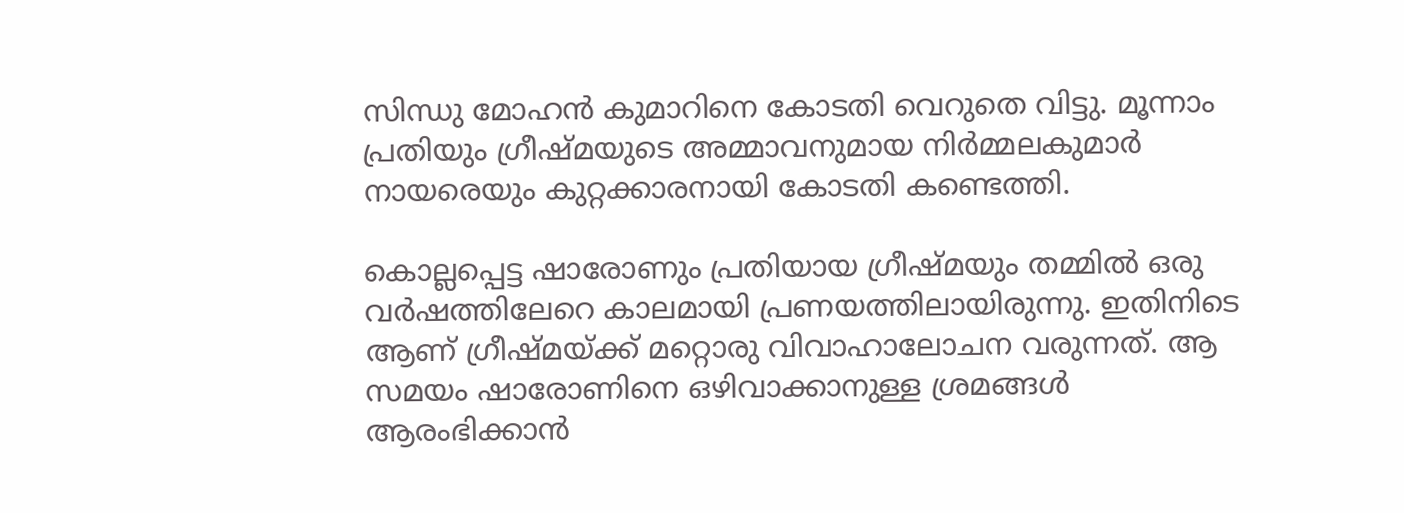സിന്ധു മോഹൻ കുമാറിനെ കോടതി വെറുതെ വിട്ടു. മൂന്നാം പ്രതിയും ഗ്രീഷ്മയുടെ അമ്മാവനുമായ നിർമ്മലകുമാർ നായരെയും കുറ്റക്കാരനായി കോടതി കണ്ടെത്തി.

കൊല്ലപ്പെട്ട ഷാരോണും പ്രതിയായ ഗ്രീഷ്മയും തമ്മിൽ ഒരു വർഷത്തിലേറെ കാലമായി പ്രണയത്തിലായിരുന്നു. ഇതിനിടെ ആണ് ഗ്രീഷ്മയ്ക്ക് മറ്റൊരു വിവാഹാലോചന വരുന്നത്. ആ സമയം ഷാരോണിനെ ഒഴിവാക്കാനുള്ള ശ്രമങ്ങൾ ആരംഭിക്കാൻ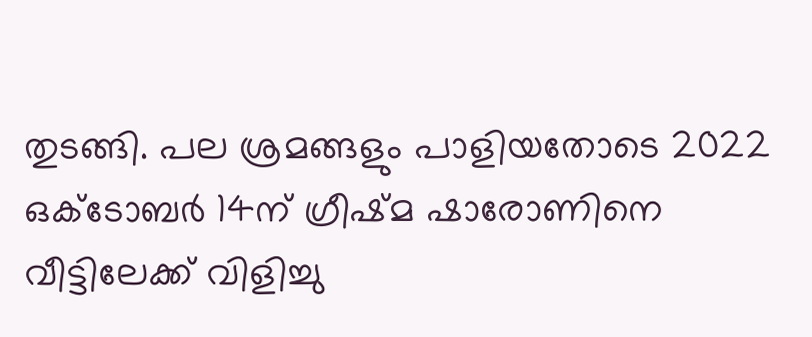തുടങ്ങി. പല ശ്രമങ്ങളും പാളിയതോടെ 2022 ഒക്ടോബർ 14ന് ഗ്രീഷ്മ ഷാരോണിനെ വീട്ടിലേക്ക് വിളിച്ചു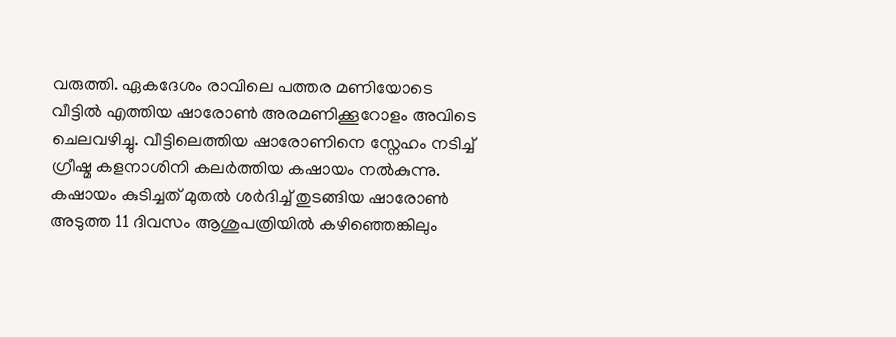വരുത്തി. ഏകദേശം രാവിലെ പത്തര മണിയോടെ വീട്ടിൽ എത്തിയ ഷാരോൺ അരമണിക്കൂറോളം അവിടെ ചെലവഴിച്ചു. വീട്ടിലെത്തിയ ഷാരോണിനെ സ്നേഹം നടിച്ച് ഗ്രീഷ്മ കളനാശിനി കലർത്തിയ കഷായം നൽകുന്നു. കഷായം കുടിച്ചത് മുതൽ ശർദിച്ച് തുടങ്ങിയ ഷാരോൺ അടുത്ത 11 ദിവസം ആശുപത്രിയിൽ കഴിഞ്ഞെങ്കിലും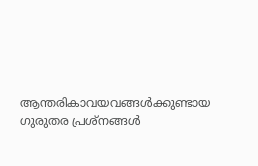ആന്തരികാവയവങ്ങൾക്കുണ്ടായ ഗുരുതര പ്രശ്നങ്ങൾ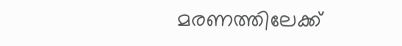മരണത്തിലേക്ക്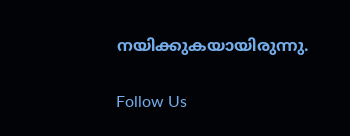നയിക്കുകയായിരുന്നു.

Follow Us